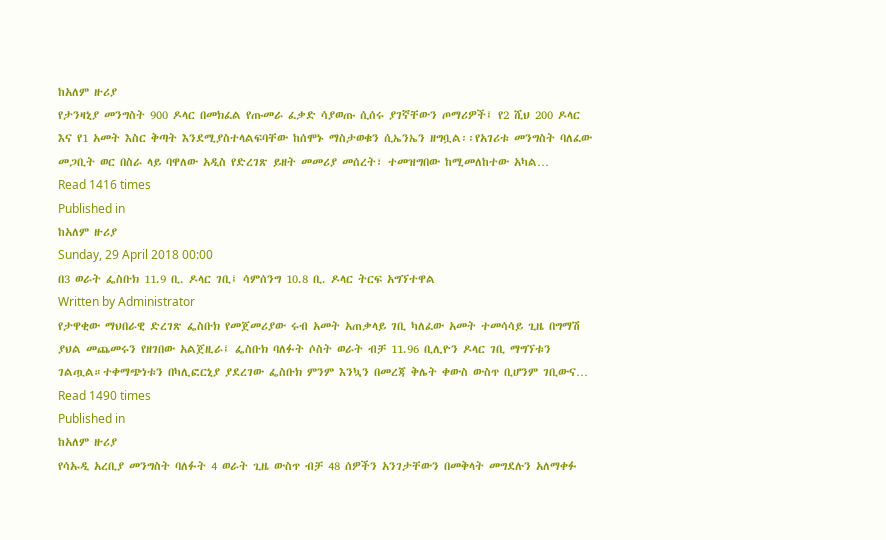ከአለም ዙሪያ
የታንዛኒያ መንግስት 900 ዶላር በመክፈል የጡመራ ፈቃድ ሳያወጡ ሲሰሩ ያገኛቸውን ጦማሪዎች፤ የ2 ሺህ 200 ዶላር እና የ1 አመት እስር ቅጣት እንደሚያስተላልፍባቸው ከሰሞኑ ማስታወቁን ሲኤንኤን ዘግቧል፡፡የአገሪቱ መንግስት ባለፈው መጋቢት ወር በስራ ላይ ባዋለው አዲስ የድረገጽ ይዘት መመሪያ መሰረት፣ ተመዝግበው ከሚመለከተው አካል…
Read 1416 times
Published in
ከአለም ዙሪያ
Sunday, 29 April 2018 00:00
በ3 ወራት ፌስቡክ 11.9 ቢ. ዶላር ገቢ፤ ሳምሰንግ 10.8 ቢ. ዶላር ትርፍ አግኘተዋል
Written by Administrator
የታዋቂው ማህበራዊ ድረገጽ ፌስቡክ የመጀመሪያው ሩብ አመት አጠቃላይ ገቢ ካለፈው አመት ተመሳሳይ ጊዜ በግማሽ ያህል መጨመሩን የዘገበው አልጀዚራ፤ ፌስቡክ ባለፉት ሶስት ወራት ብቻ 11.96 ቢሊዮን ዶላር ገቢ ማግኘቱን ገልጧል።ተቀማጭነቱን በካሊፎርኒያ ያደረገው ፌስቡክ ምንም እንኳን በመረጃ ቅሌት ቀውስ ውስጥ ቢሆንም ገቢውና…
Read 1490 times
Published in
ከአለም ዙሪያ
የሳኡዲ አረቢያ መንግስት ባለፉት 4 ወራት ጊዜ ውስጥ ብቻ 48 ሰዎችን አንገታቸውን በመቅላት መግደሉን አለማቀፉ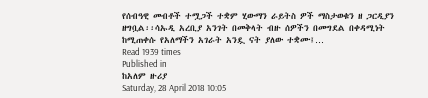የሰብዓዊ መብቶች ተሟጋች ተቋም ሂውማን ራይትስ ዎች ማስታወቁን ዘ ጋርዲያን ዘግቧል፡፡ሳኡዲ አረቢያ አንገት በመቅላት ብዙ ሰዎችን በመግደል በቀዳሚነት ከሚጠቀሱ የአለማችን አገራት አንዷ ናት ያለው ተቋሙ፤…
Read 1939 times
Published in
ከአለም ዙሪያ
Saturday, 28 April 2018 10:05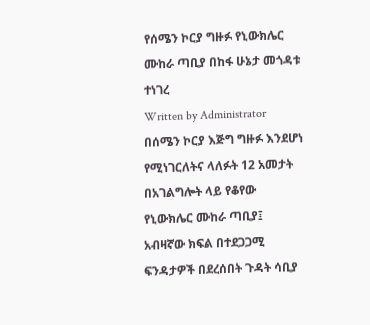የሰሜን ኮርያ ግዙፉ የኒውክሌር ሙከራ ጣቢያ በከፋ ሁኔታ መጎዳቱ ተነገረ
Written by Administrator
በሰሜን ኮርያ እጅግ ግዙፉ እንደሆነ የሚነገርለትና ላለፉት 12 አመታት በአገልግሎት ላይ የቆየው የኒውክሌር ሙከራ ጣቢያ፤ አብዛኛው ክፍል በተደጋጋሚ ፍንዳታዎች በደረሰበት ጉዳት ሳቢያ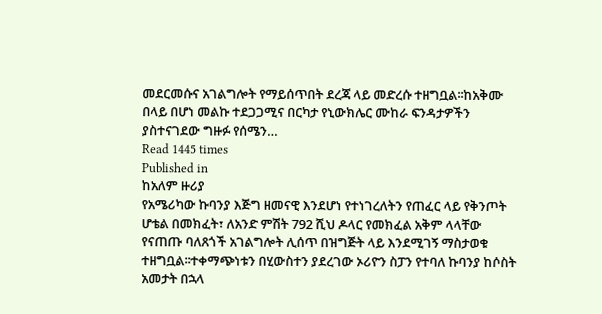መደርመሱና አገልግሎት የማይሰጥበት ደረጃ ላይ መድረሱ ተዘግቧል፡፡ከአቅሙ በላይ በሆነ መልኩ ተደጋጋሚና በርካታ የኒውክሌር ሙከራ ፍንዳታዎችን ያስተናገደው ግዙፉ የሰሜን…
Read 1445 times
Published in
ከአለም ዙሪያ
የአሜሪካው ኩባንያ እጅግ ዘመናዊ እንደሆነ የተነገረለትን የጠፈር ላይ የቅንጦት ሆቴል በመክፈት፣ ለአንድ ምሽት 792 ሺህ ዶላር የመክፈል አቅም ላላቸው የናጠጡ ባለጸጎች አገልግሎት ሊሰጥ በዝግጅት ላይ እንደሚገኝ ማስታወቁ ተዘግቧል፡፡ተቀማጭነቱን በሂውስተን ያደረገው ኦሪዮን ስፓን የተባለ ኩባንያ ከሶስት አመታት በኋላ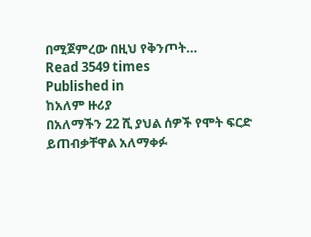በሚጀምረው በዚህ የቅንጦት…
Read 3549 times
Published in
ከአለም ዙሪያ
በአለማችን 22 ሺ ያህል ሰዎች የሞት ፍርድ ይጠብቃቸዋል አለማቀፉ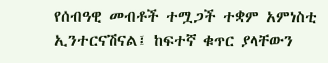የሰብዓዊ መብቶች ተሟጋች ተቋም አምነስቲ ኢንተርናሽናል፤ ከፍተኛ ቁጥር ያላቸውን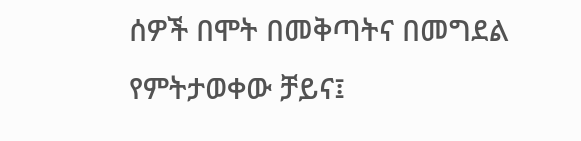ሰዎች በሞት በመቅጣትና በመግደል የምትታወቀው ቻይና፤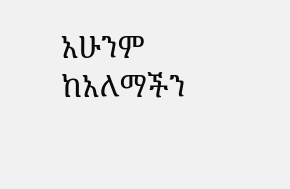አሁንም ከአለማችን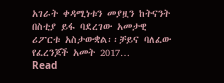አገራት ቀዳሚነቱን መያዟን ከትናንት በስቲያ ይፋ ባደረገው አመታዊ ሪፖርቱ አስታውቋል፡፡ቻይና ባለፈው የፈረንጆች አመት 2017…
Read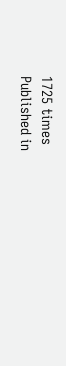1725 times
Published in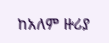ከአለም ዙሪያ